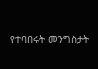የተባበሩት መንግስታት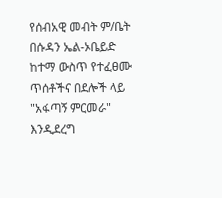የሰብአዊ መብት ም/ቤት በሱዳን ኤል-ኦቤይድ ከተማ ውስጥ የተፈፀሙ ጥሰቶችና በደሎች ላይ "አፋጣኝ ምርመራ" እንዲደረግ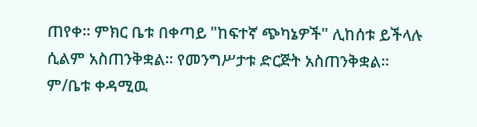ጠየቀ። ምክር ቤቱ በቀጣይ "ከፍተኛ ጭካኔዎች" ሊከሰቱ ይችላሉ ሲልም አስጠንቅቋል። የመንግሥታቱ ድርጅት አስጠንቅቋል። ም/ቤቱ ቀዳሚዉ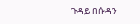ጉዳይ በሱዳን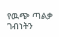የዉጭ ጣልቃ ገብነትን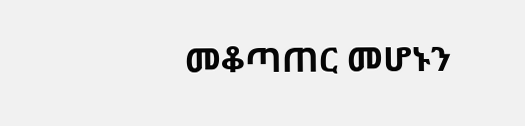መቆጣጠር መሆኑን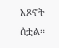አጾኖት ሰቷል።